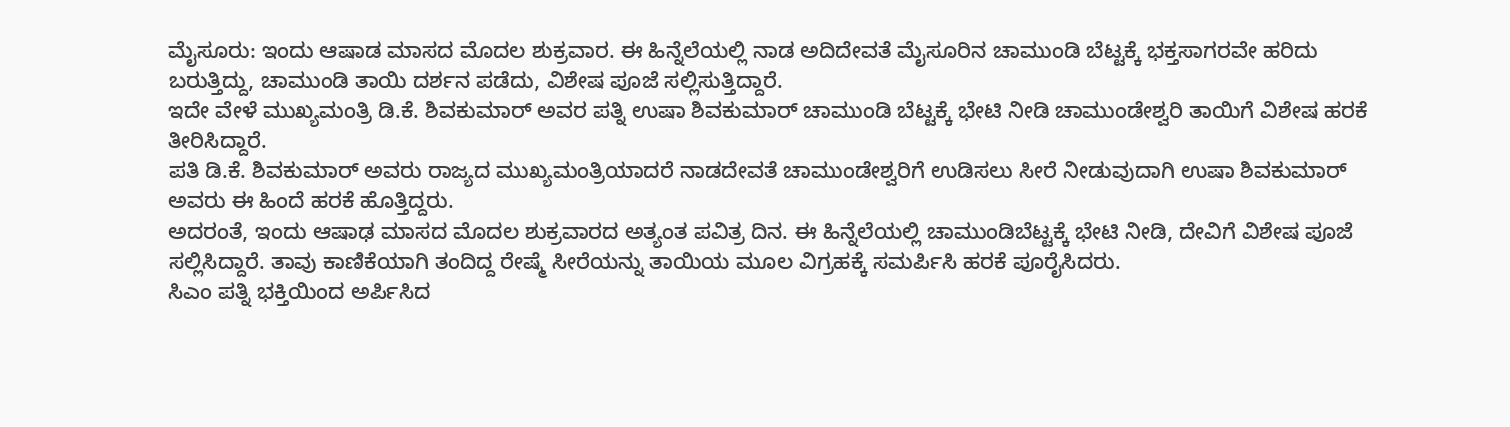ಮೈಸೂರು: ಇಂದು ಆಷಾಡ ಮಾಸದ ಮೊದಲ ಶುಕ್ರವಾರ. ಈ ಹಿನ್ನೆಲೆಯಲ್ಲಿ ನಾಡ ಅದಿದೇವತೆ ಮೈಸೂರಿನ ಚಾಮುಂಡಿ ಬೆಟ್ಟಕ್ಕೆ ಭಕ್ತಸಾಗರವೇ ಹರಿದು ಬರುತ್ತಿದ್ದು, ಚಾಮುಂಡಿ ತಾಯಿ ದರ್ಶನ ಪಡೆದು, ವಿಶೇಷ ಪೂಜೆ ಸಲ್ಲಿಸುತ್ತಿದ್ದಾರೆ.
ಇದೇ ವೇಳೆ ಮುಖ್ಯಮಂತ್ರಿ ಡಿ.ಕೆ. ಶಿವಕುಮಾರ್ ಅವರ ಪತ್ನಿ ಉಷಾ ಶಿವಕುಮಾರ್ ಚಾಮುಂಡಿ ಬೆಟ್ಟಕ್ಕೆ ಭೇಟಿ ನೀಡಿ ಚಾಮುಂಡೇಶ್ವರಿ ತಾಯಿಗೆ ವಿಶೇಷ ಹರಕೆ ತೀರಿಸಿದ್ದಾರೆ.
ಪತಿ ಡಿ.ಕೆ. ಶಿವಕುಮಾರ್ ಅವರು ರಾಜ್ಯದ ಮುಖ್ಯಮಂತ್ರಿಯಾದರೆ ನಾಡದೇವತೆ ಚಾಮುಂಡೇಶ್ವರಿಗೆ ಉಡಿಸಲು ಸೀರೆ ನೀಡುವುದಾಗಿ ಉಷಾ ಶಿವಕುಮಾರ್ ಅವರು ಈ ಹಿಂದೆ ಹರಕೆ ಹೊತ್ತಿದ್ದರು.
ಅದರಂತೆ, ಇಂದು ಆಷಾಢ ಮಾಸದ ಮೊದಲ ಶುಕ್ರವಾರದ ಅತ್ಯಂತ ಪವಿತ್ರ ದಿನ. ಈ ಹಿನ್ನೆಲೆಯಲ್ಲಿ ಚಾಮುಂಡಿಬೆಟ್ಟಕ್ಕೆ ಭೇಟಿ ನೀಡಿ, ದೇವಿಗೆ ವಿಶೇಷ ಪೂಜೆ ಸಲ್ಲಿಸಿದ್ದಾರೆ. ತಾವು ಕಾಣಿಕೆಯಾಗಿ ತಂದಿದ್ದ ರೇಷ್ಮೆ ಸೀರೆಯನ್ನು ತಾಯಿಯ ಮೂಲ ವಿಗ್ರಹಕ್ಕೆ ಸಮರ್ಪಿಸಿ ಹರಕೆ ಪೂರೈಸಿದರು.
ಸಿಎಂ ಪತ್ನಿ ಭಕ್ತಿಯಿಂದ ಅರ್ಪಿಸಿದ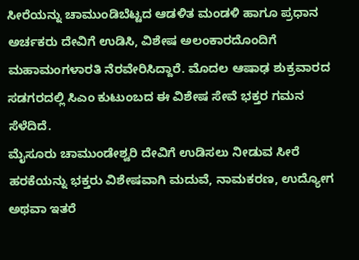ಸೀರೆಯನ್ನು ಚಾಮುಂಡಿಬೆಟ್ಟದ ಆಡಳಿತ ಮಂಡಳಿ ಹಾಗೂ ಪ್ರಧಾನ ಅರ್ಚಕರು ದೇವಿಗೆ ಉಡಿಸಿ, ವಿಶೇಷ ಅಲಂಕಾರದೊಂದಿಗೆ ಮಹಾಮಂಗಳಾರತಿ ನೆರವೇರಿಸಿದ್ದಾರೆ. ಮೊದಲ ಆಷಾಢ ಶುಕ್ರವಾರದ ಸಡಗರದಲ್ಲಿ ಸಿಎಂ ಕುಟುಂಬದ ಈ ವಿಶೇಷ ಸೇವೆ ಭಕ್ತರ ಗಮನ ಸೆಳೆದಿದೆ.
ಮೈಸೂರು ಚಾಮುಂಡೇಶ್ವರಿ ದೇವಿಗೆ ಉಡಿಸಲು ನೀಡುವ ಸೀರೆ ಹರಕೆಯನ್ನು ಭಕ್ತರು ವಿಶೇಷವಾಗಿ ಮದುವೆ, ನಾಮಕರಣ, ಉದ್ಯೋಗ ಅಥವಾ ಇತರೆ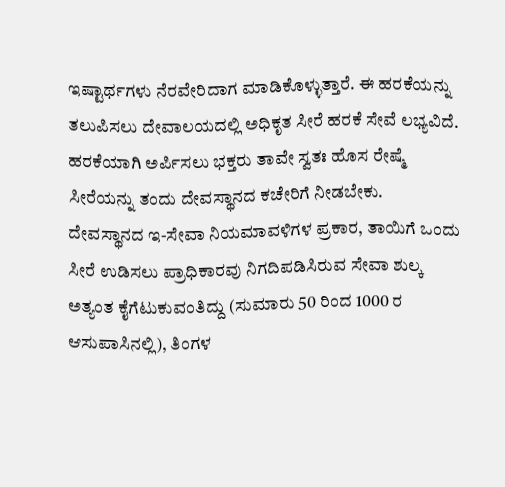ಇಷ್ಟಾರ್ಥಗಳು ನೆರವೇರಿದಾಗ ಮಾಡಿಕೊಳ್ಳುತ್ತಾರೆ. ಈ ಹರಕೆಯನ್ನು ತಲುಪಿಸಲು ದೇವಾಲಯದಲ್ಲಿ ಅಧಿಕೃತ ಸೀರೆ ಹರಕೆ ಸೇವೆ ಲಭ್ಯವಿದೆ.
ಹರಕೆಯಾಗಿ ಅರ್ಪಿಸಲು ಭಕ್ತರು ತಾವೇ ಸ್ವತಃ ಹೊಸ ರೇಷ್ಮೆ ಸೀರೆಯನ್ನು ತಂದು ದೇವಸ್ಥಾನದ ಕಚೇರಿಗೆ ನೀಡಬೇಕು. ದೇವಸ್ಥಾನದ ಇ-ಸೇವಾ ನಿಯಮಾವಳಿಗಳ ಪ್ರಕಾರ, ತಾಯಿಗೆ ಒಂದು ಸೀರೆ ಉಡಿಸಲು ಪ್ರಾಧಿಕಾರವು ನಿಗದಿಪಡಿಸಿರುವ ಸೇವಾ ಶುಲ್ಕ ಅತ್ಯಂತ ಕೈಗೆಟುಕುವಂತಿದ್ದು (ಸುಮಾರು 50 ರಿಂದ 1000 ರ ಆಸುಪಾಸಿನಲ್ಲಿ), ತಿಂಗಳ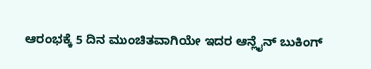ಆರಂಭಕ್ಕೆ 5 ದಿನ ಮುಂಚಿತವಾಗಿಯೇ ಇದರ ಆನ್ಲೈನ್ ಬುಕಿಂಗ್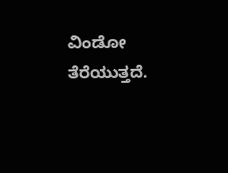ವಿಂಡೋ ತೆರೆಯುತ್ತದೆ.